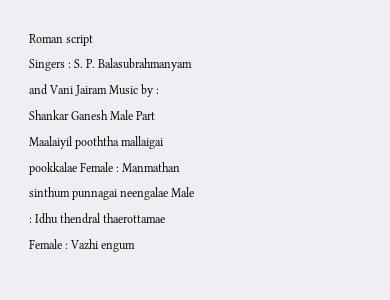Roman script
Singers : S. P. Balasubrahmanyam and Vani Jairam Music by : Shankar Ganesh Male Part Maalaiyil pooththa mallaigai pookkalae Female : Manmathan sinthum punnagai neengalae Male : Idhu thendral thaerottamae Female : Vazhi engum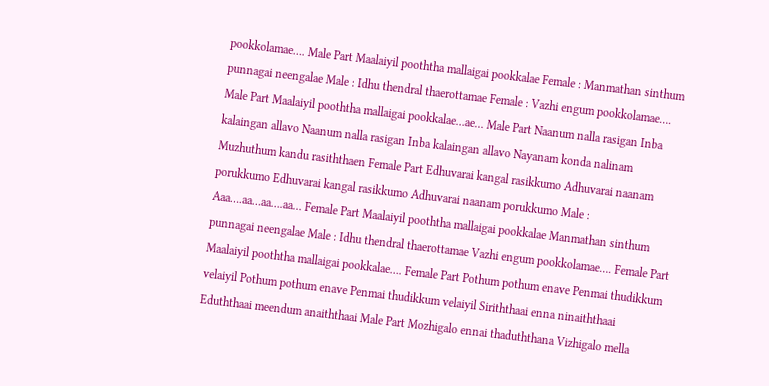pookkolamae…. Male Part Maalaiyil pooththa mallaigai pookkalae Female : Manmathan sinthum punnagai neengalae Male : Idhu thendral thaerottamae Female : Vazhi engum pookkolamae…. Male Part Maalaiyil pooththa mallaigai pookkalae…ae… Male Part Naanum nalla rasigan Inba kalaingan allavo Naanum nalla rasigan Inba kalaingan allavo Nayanam konda nalinam Muzhuthum kandu rasiththaen Female Part Edhuvarai kangal rasikkumo Adhuvarai naanam porukkumo Edhuvarai kangal rasikkumo Adhuvarai naanam porukkumo Male : Aaa….aa…aa….aa… Female Part Maalaiyil pooththa mallaigai pookkalae Manmathan sinthum punnagai neengalae Male : Idhu thendral thaerottamae Vazhi engum pookkolamae…. Female Part Maalaiyil pooththa mallaigai pookkalae…. Female Part Pothum pothum enave Penmai thudikkum velaiyil Pothum pothum enave Penmai thudikkum velaiyil Siriththaai enna ninaiththaai Eduththaai meendum anaiththaai Male Part Mozhigalo ennai thaduththana Vizhigalo mella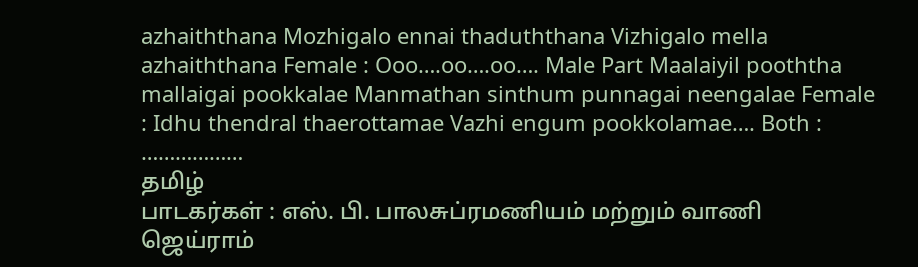azhaiththana Mozhigalo ennai thaduththana Vizhigalo mella azhaiththana Female : Ooo….oo….oo…. Male Part Maalaiyil pooththa mallaigai pookkalae Manmathan sinthum punnagai neengalae Female : Idhu thendral thaerottamae Vazhi engum pookkolamae…. Both : ………………
தமிழ்
பாடகர்கள் : எஸ். பி. பாலசுப்ரமணியம் மற்றும் வாணி ஜெய்ராம்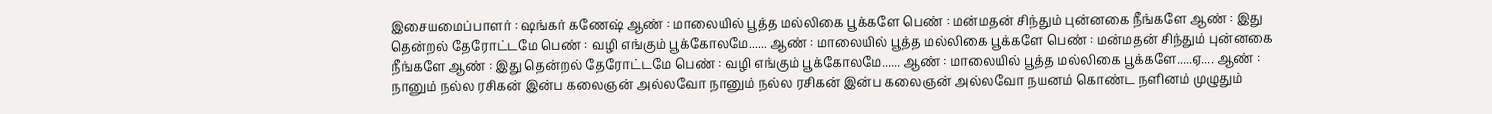இசையமைப்பாளர் : ஷங்கர் கணேஷ் ஆண் : மாலையில் பூத்த மல்லிகை பூக்களே பெண் : மன்மதன் சிந்தும் புன்னகை நீங்களே ஆண் : இது தென்றல் தேரோட்டமே பெண் : வழி எங்கும் பூக்கோலமே...... ஆண் : மாலையில் பூத்த மல்லிகை பூக்களே பெண் : மன்மதன் சிந்தும் புன்னகை நீங்களே ஆண் : இது தென்றல் தேரோட்டமே பெண் : வழி எங்கும் பூக்கோலமே...... ஆண் : மாலையில் பூத்த மல்லிகை பூக்களே.....ஏ.... ஆண் : நானும் நல்ல ரசிகன் இன்ப கலைஞன் அல்லவோ நானும் நல்ல ரசிகன் இன்ப கலைஞன் அல்லவோ நயனம் கொண்ட நளினம் முழுதும்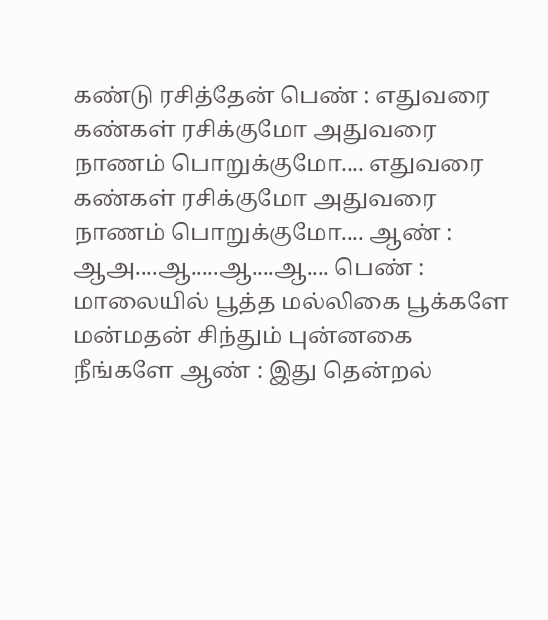கண்டு ரசித்தேன் பெண் : எதுவரை கண்கள் ரசிக்குமோ அதுவரை நாணம் பொறுக்குமோ.... எதுவரை கண்கள் ரசிக்குமோ அதுவரை நாணம் பொறுக்குமோ.... ஆண் : ஆஅ....ஆ.....ஆ....ஆ.... பெண் : மாலையில் பூத்த மல்லிகை பூக்களே மன்மதன் சிந்தும் புன்னகை நீங்களே ஆண் : இது தென்றல்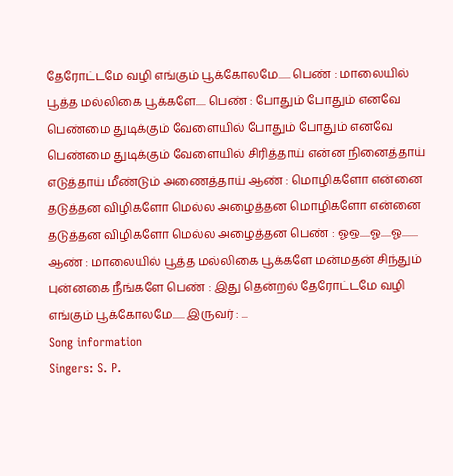தேரோட்டமே வழி எங்கும் பூக்கோலமே...... பெண் : மாலையில் பூத்த மல்லிகை பூக்களே..... பெண் : போதும் போதும் எனவே பெண்மை துடிக்கும் வேளையில் போதும் போதும் எனவே பெண்மை துடிக்கும் வேளையில் சிரித்தாய் என்ன நினைத்தாய் எடுத்தாய் மீண்டும் அணைத்தாய் ஆண் : மொழிகளோ என்னை தடுத்தன விழிகளோ மெல்ல அழைத்தன மொழிகளோ என்னை தடுத்தன விழிகளோ மெல்ல அழைத்தன பெண் : ஓஒ.....ஓ.....ஓ........ ஆண் : மாலையில் பூத்த மல்லிகை பூக்களே மன்மதன் சிந்தும் புன்னகை நீங்களே பெண் : இது தென்றல் தேரோட்டமே வழி எங்கும் பூக்கோலமே...... இருவர் : ...
Song information
Singers: S. P.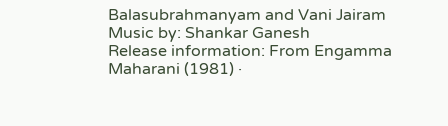Balasubrahmanyam and Vani Jairam
Music by: Shankar Ganesh
Release information: From Engamma Maharani (1981) ·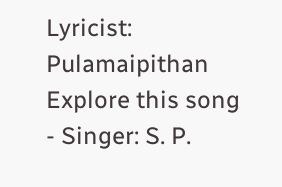Lyricist: Pulamaipithan
Explore this song
- Singer: S. P.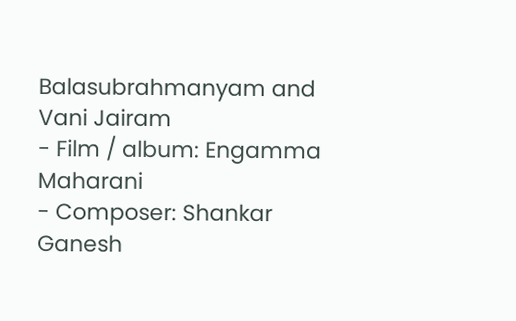Balasubrahmanyam and Vani Jairam
- Film / album: Engamma Maharani
- Composer: Shankar Ganesh